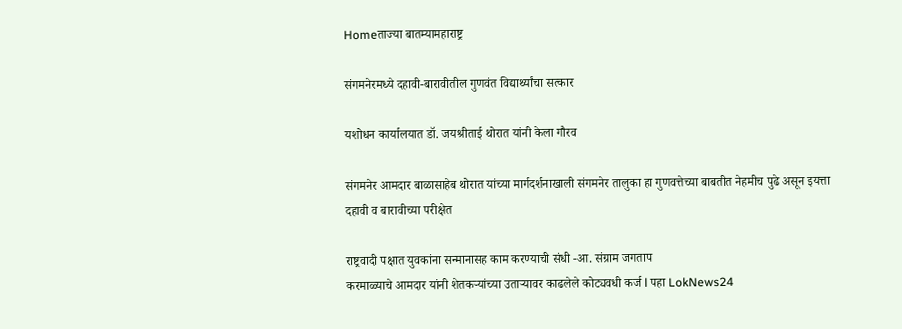Homeताज्या बातम्यामहाराष्ट्र

संगमनेरमध्ये दहावी-बारावीतील गुणवंत विद्यार्थ्यांचा सत्कार

यशोधन कार्यालयात डॉ. जयश्रीताई थोरात यांनी केला गौरव

संगमनेर आमदार बाळासाहेब थोरात यांच्या मार्गदर्शनाखाली संगमनेर तालुका हा गुणवत्तेच्या बाबतीत नेहमीच पुढे असून इयत्ता दहावी व बारावीच्या परीक्षेत

राष्ट्रवादी पक्षात युवकांना सन्मानासह काम करण्याची संधी -आ. संग्राम जगताप
करमाळ्याचे आमदार यांनी शेतकऱ्यांच्या उताऱ्यावर काढलेले कोट्यवधी कर्ज l पहा LokNews24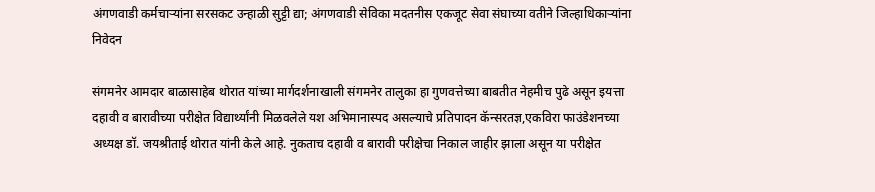अंगणवाडी कर्मचाऱ्यांना सरसकट उन्हाळी सुट्टी द्या; अंगणवाडी सेविका मदतनीस एकजूट सेवा संघाच्या वतीने जिल्हाधिकाऱ्यांना निवेदन

संगमनेर आमदार बाळासाहेब थोरात यांच्या मार्गदर्शनाखाली संगमनेर तालुका हा गुणवत्तेच्या बाबतीत नेहमीच पुढे असून इयत्ता दहावी व बारावीच्या परीक्षेत विद्यार्थ्यांनी मिळवलेले यश अभिमानास्पद असल्याचे प्रतिपादन कॅन्सरतज्ञ,एकविरा फाउंडेशनच्या अध्यक्ष डॉ. जयश्रीताई थोरात यांनी केले आहे. नुकताच दहावी व बारावी परीक्षेचा निकाल जाहीर झाला असून या परीक्षेत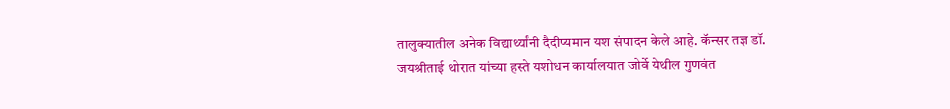तालुक्यातील अनेक विद्यार्थ्यांनी दैदीप्यमान यश संपादन केले आहे. कॅन्सर तज्ञ डॉ. जयश्रीताई थोरात यांच्या हस्ते यशोधन कार्यालयात जोर्वे येथील गुणवंत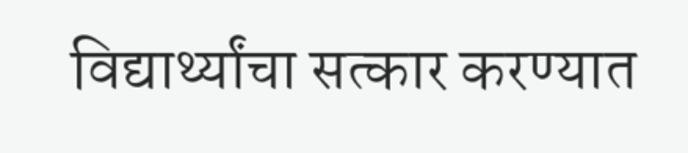विद्यार्थ्यांचा सत्कार करण्यात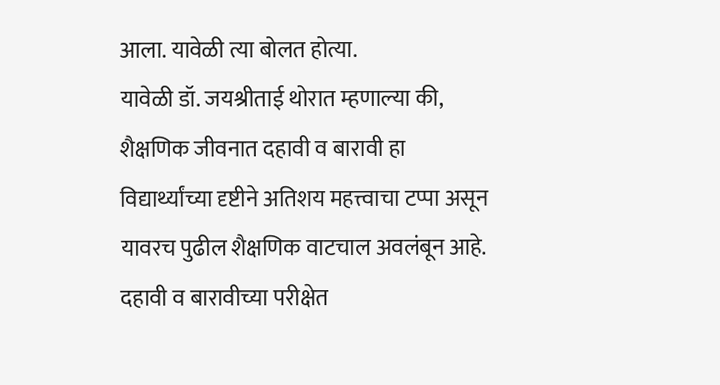आला. यावेळी त्या बोलत होत्या.
यावेळी डॉ. जयश्रीताई थोरात म्हणाल्या की, शैक्षणिक जीवनात दहावी व बारावी हा विद्यार्थ्यांच्या दृष्टीने अतिशय महत्त्वाचा टप्पा असून यावरच पुढील शैक्षणिक वाटचाल अवलंबून आहे. दहावी व बारावीच्या परीक्षेत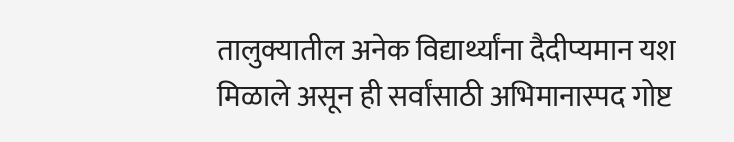तालुक्यातील अनेक विद्यार्थ्यांना दैदीप्यमान यश मिळाले असून ही सर्वांसाठी अभिमानास्पद गोष्ट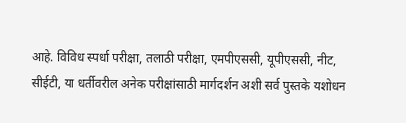आहे. विविध स्पर्धा परीक्षा, तलाठी परीक्षा, एमपीएससी, यूपीएससी, नीट, सीईटी, या धर्तीवरील अनेक परीक्षांसाठी मार्गदर्शन अशी सर्व पुस्तके यशोधन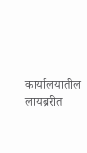कार्यालयातील लायब्ररीत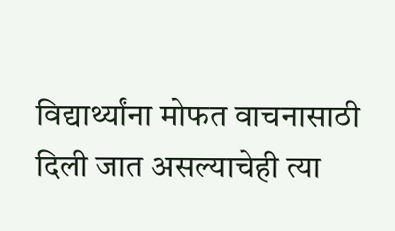विद्यार्थ्यांना मोफत वाचनासाठी दिली जात असल्याचेही त्या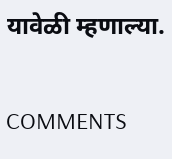यावेळी म्हणाल्या.

COMMENTS